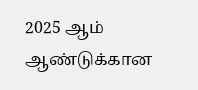2025 ஆம் ஆண்டுக்கான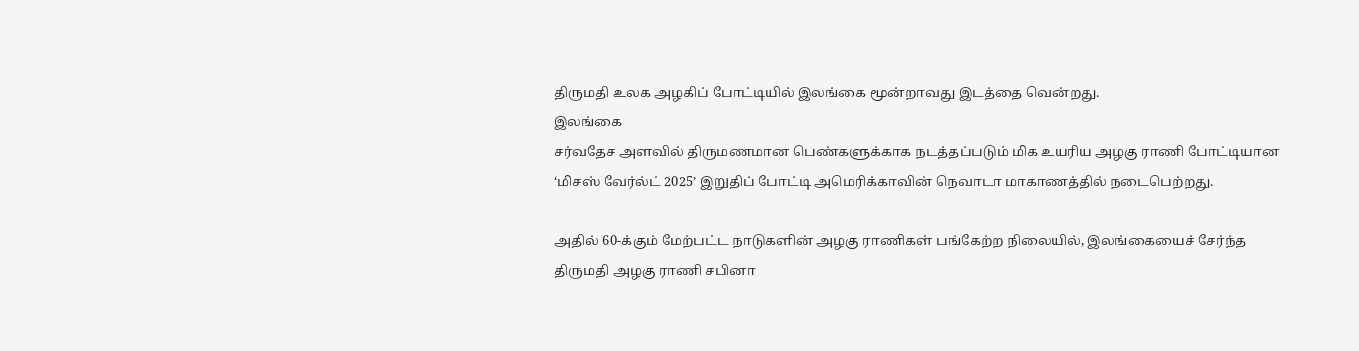திருமதி உலக அழகிப் போட்டியில் இலங்கை மூன்றாவது இடத்தை வென்றது.
இலங்கை
சர்வதேச அளவில் திருமணமான பெண்களுக்காக நடத்தப்படும் மிக உயரிய அழகு ராணி போட்டியான ‘மிசஸ் வேர்ல்ட் 2025’ இறுதிப் போட்டி அமெரிக்காவின் நெவாடா மாகாணத்தில் நடைபெற்றது.

அதில் 60-க்கும் மேற்பட்ட நாடுகளின் அழகு ராணிகள் பங்கேற்ற நிலையில், இலங்கையைச் சேர்ந்த திருமதி அழகு ராணி சபினா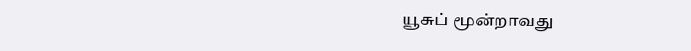யூசுப் மூன்றாவது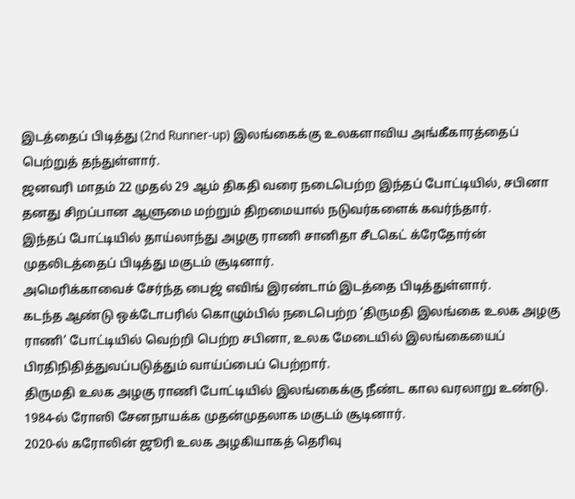இடத்தைப் பிடித்து (2nd Runner-up) இலங்கைக்கு உலகளாவிய அங்கீகாரத்தைப் பெற்றுத் தந்துள்ளார்.
ஜனவரி மாதம் 22 முதல் 29 ஆம் திகதி வரை நடைபெற்ற இந்தப் போட்டியில், சபினா தனது சிறப்பான ஆளுமை மற்றும் திறமையால் நடுவர்களைக் கவர்ந்தார்.
இந்தப் போட்டியில் தாய்லாந்து அழகு ராணி சானிதா சீடகெட் க்ரேதோர்ன் முதலிடத்தைப் பிடித்து மகுடம் சூடினார்.
அமெரிக்காவைச் சேர்ந்த பைஜ் எவிங் இரண்டாம் இடத்தை பிடித்துள்ளார்.
கடந்த ஆண்டு ஒக்டோபரில் கொழும்பில் நடைபெற்ற ‘திருமதி இலங்கை உலக அழகு ராணி’ போட்டியில் வெற்றி பெற்ற சபினா, உலக மேடையில் இலங்கையைப் பிரதிநிதித்துவப்படுத்தும் வாய்ப்பைப் பெற்றார்.
திருமதி உலக அழகு ராணி போட்டியில் இலங்கைக்கு நீண்ட கால வரலாறு உண்டு.
1984-ல் ரோஸி சேனநாயக்க முதன்முதலாக மகுடம் சூடினார்.
2020-ல் கரோலின் ஜூரி உலக அழகியாகத் தெரிவு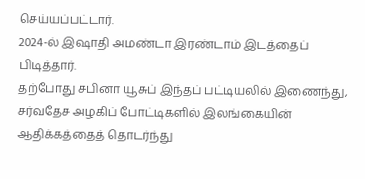செய்யப்பட்டார்.
2024-ல் இஷாதி அமண்டா இரண்டாம் இடத்தைப் பிடித்தார்.
தற்போது சபினா யூசுப் இந்தப் பட்டியலில் இணைந்து, சர்வதேச அழகிப் போட்டிகளில் இலங்கையின் ஆதிக்கத்தைத் தொடர்ந்து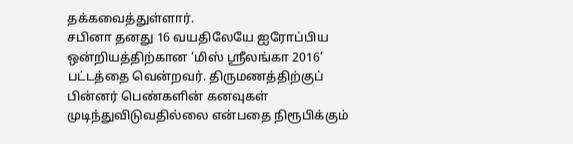தக்கவைத்துள்ளார்.
சபினா தனது 16 வயதிலேயே ஐரோப்பிய ஒன்றியத்திற்கான ‘மிஸ் ஸ்ரீலங்கா 2016’ பட்டத்தை வென்றவர். திருமணத்திற்குப் பின்னர் பெண்களின் கனவுகள் முடிந்துவிடுவதில்லை என்பதை நிரூபிக்கும்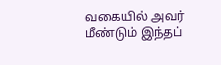வகையில் அவர் மீண்டும் இந்தப்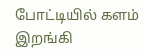போட்டியில் களம் இறங்கி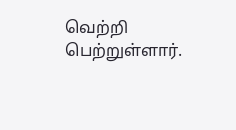வெற்றி பெற்றுள்ளார்.